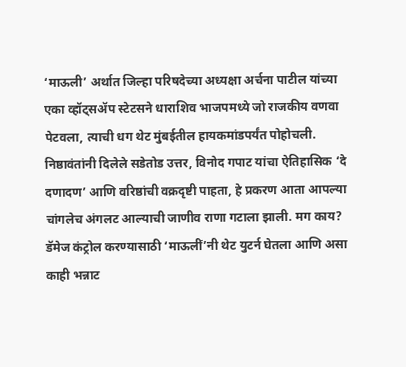‘माऊली’ अर्थात जिल्हा परिषदेच्या अध्यक्षा अर्चना पाटील यांच्या एका व्हॉट्सॲप स्टेटसने धाराशिव भाजपमध्ये जो राजकीय वणवा पेटवला, त्याची धग थेट मुंबईतील हायकमांडपर्यंत पोहोचली. निष्ठावंतांनी दिलेले सडेतोड उत्तर, विनोद गपाट यांचा ऐतिहासिक ‘दे दणादण’ आणि वरिष्ठांची वक्रदृष्टी पाहता, हे प्रकरण आता आपल्या चांगलेच अंगलट आल्याची जाणीव राणा गटाला झाली. मग काय? डॅमेज कंट्रोल करण्यासाठी ‘माऊलीं’नी थेट युटर्न घेतला आणि असा काही भन्नाट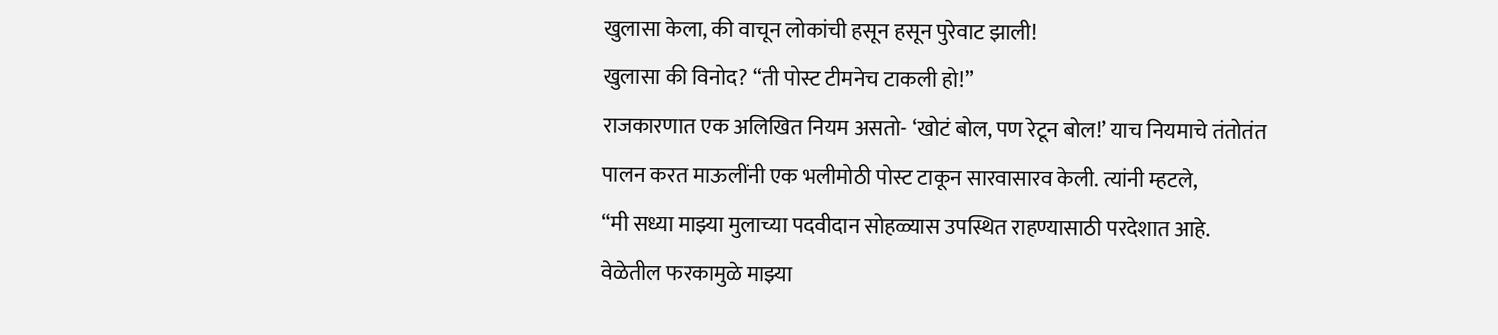खुलासा केला, की वाचून लोकांची हसून हसून पुरेवाट झाली!
खुलासा की विनोद? “ती पोस्ट टीमनेच टाकली हो!”
राजकारणात एक अलिखित नियम असतो- ‘खोटं बोल, पण रेटून बोल!’ याच नियमाचे तंतोतंत पालन करत माऊलींनी एक भलीमोठी पोस्ट टाकून सारवासारव केली. त्यांनी म्हटले,
“मी सध्या माझ्या मुलाच्या पदवीदान सोहळ्यास उपस्थित राहण्यासाठी परदेशात आहे. वेळेतील फरकामुळे माझ्या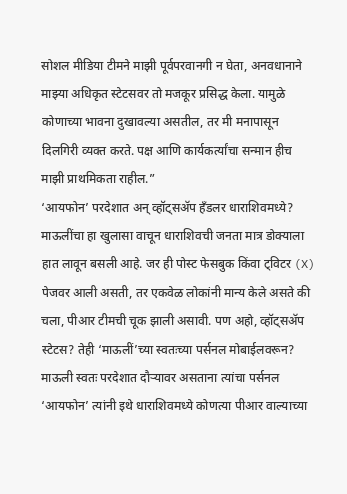सोशल मीडिया टीमने माझी पूर्वपरवानगी न घेता, अनवधानाने माझ्या अधिकृत स्टेटसवर तो मजकूर प्रसिद्ध केला. यामुळे कोणाच्या भावना दुखावल्या असतील, तर मी मनापासून दिलगिरी व्यक्त करते. पक्ष आणि कार्यकर्त्यांचा सन्मान हीच माझी प्राथमिकता राहील.”
‘आयफोन’ परदेशात अन् व्हॉट्सॲप हँडलर धाराशिवमध्ये?
माऊलींचा हा खुलासा वाचून धाराशिवची जनता मात्र डोक्याला हात लावून बसली आहे. जर ही पोस्ट फेसबुक किंवा ट्विटर (X) पेजवर आली असती, तर एकवेळ लोकांनी मान्य केले असते की चला, पीआर टीमची चूक झाली असावी. पण अहो, व्हॉट्सॲप स्टेटस? तेही ‘माऊलीं’च्या स्वतःच्या पर्सनल मोबाईलवरून?
माऊली स्वतः परदेशात दौऱ्यावर असताना त्यांचा पर्सनल ‘आयफोन’ त्यांनी इथे धाराशिवमध्ये कोणत्या पीआर वाल्याच्या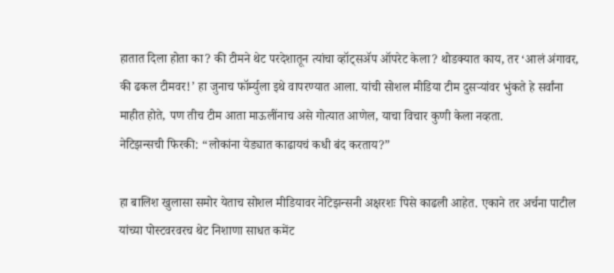हातात दिला होता का? की टीमने थेट परदेशातून त्यांचा व्हॉट्सॲप ऑपरेट केला? थोडक्यात काय, तर ‘आलं अंगावर, की ढकल टीमवर!’ हा जुनाच फॉर्म्युला इथे वापरण्यात आला. यांची सोशल मीडिया टीम दुसऱ्यांवर भुंकते हे सर्वांना माहीत होते, पण तीच टीम आता माऊलींनाच असे गोत्यात आणेल, याचा विचार कुणी केला नव्हता.
नेटिझन्सची फिरकी: “लोकांना येड्यात काढायचं कधी बंद करताय?”

हा बालिश खुलासा समोर येताच सोशल मीडियावर नेटिझन्सनी अक्षरशः पिसे काढली आहेत. एकाने तर अर्चना पाटील यांच्या पोस्टवरवरच थेट निशाणा साधत कमेंट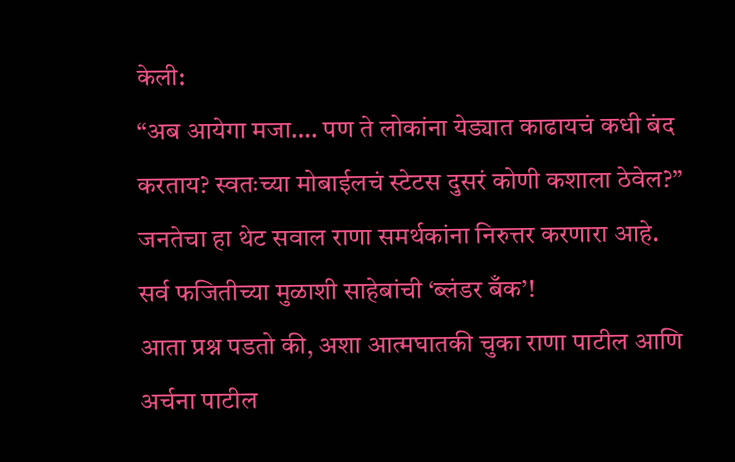केली:
“अब आयेगा मजा…. पण ते लोकांना येड्यात काढायचं कधी बंद करताय? स्वतःच्या मोबाईलचं स्टेटस दुसरं कोणी कशाला ठेवेल?”
जनतेचा हा थेट सवाल राणा समर्थकांना निरुत्तर करणारा आहे.
सर्व फजितीच्या मुळाशी साहेबांची ‘ब्लंडर बँक’!
आता प्रश्न पडतो की, अशा आत्मघातकी चुका राणा पाटील आणि अर्चना पाटील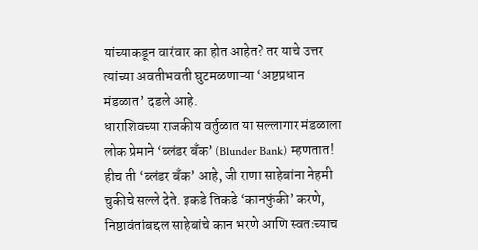यांच्याकडून वारंवार का होत आहेत? तर याचे उत्तर त्यांच्या अवतीभवती घुटमळणाऱ्या ‘अष्टप्रधान मंडळात’ दडले आहे.
धाराशिवच्या राजकीय वर्तुळात या सल्लागार मंडळाला लोक प्रेमाने ‘ब्लंडर बँक’ (Blunder Bank) म्हणतात! हीच ती ‘ब्लंडर बँक’ आहे, जी राणा साहेबांना नेहमी चुकीचे सल्ले देते. इकडे तिकडे ‘कानफुंकी’ करणे, निष्ठावंतांबद्दल साहेबांचे कान भरणे आणि स्वतःच्याच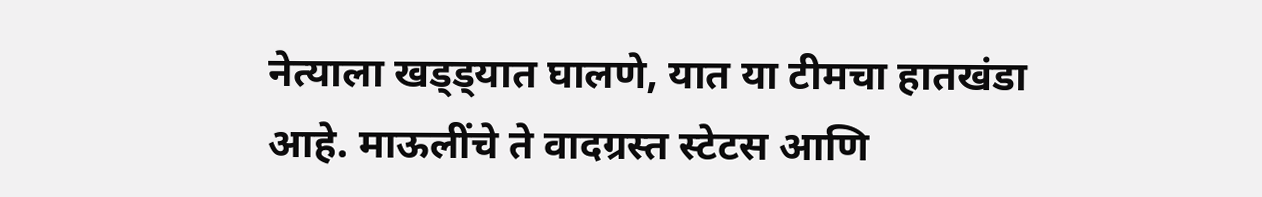नेत्याला खड्ड्यात घालणे, यात या टीमचा हातखंडा आहे. माऊलींचे ते वादग्रस्त स्टेटस आणि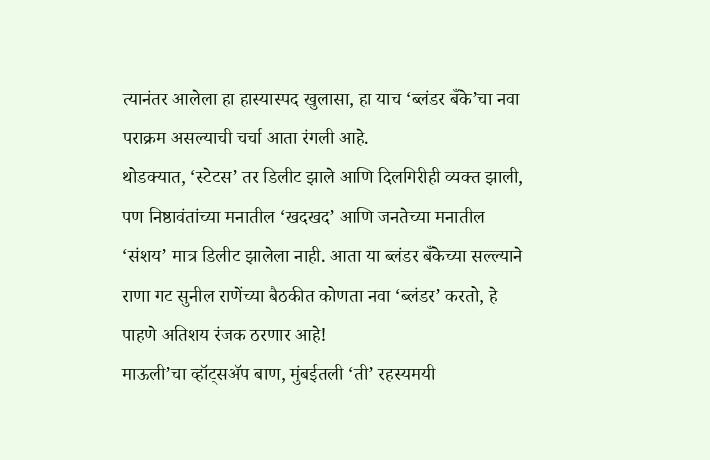त्यानंतर आलेला हा हास्यास्पद खुलासा, हा याच ‘ब्लंडर बँके’चा नवा पराक्रम असल्याची चर्चा आता रंगली आहे.
थोडक्यात, ‘स्टेटस’ तर डिलीट झाले आणि दिलगिरीही व्यक्त झाली, पण निष्ठावंतांच्या मनातील ‘खदखद’ आणि जनतेच्या मनातील ‘संशय’ मात्र डिलीट झालेला नाही. आता या ब्लंडर बँकेच्या सल्ल्याने राणा गट सुनील राणेंच्या बैठकीत कोणता नवा ‘ब्लंडर’ करतो, हे पाहणे अतिशय रंजक ठरणार आहे!
माऊली’चा व्हॉट्सॲप बाण, मुंबईतली ‘ती’ रहस्यमयी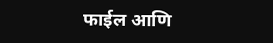फाईल आणि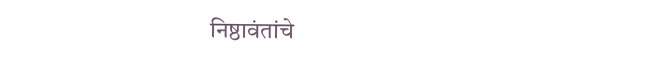निष्ठावंतांचे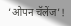‘ओपन चॅलेंज’!